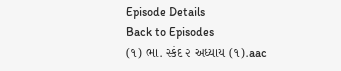Episode Details
Back to Episodes
(૧) ભા. સ્કંદ ૨ અધ્યાય (૧).aac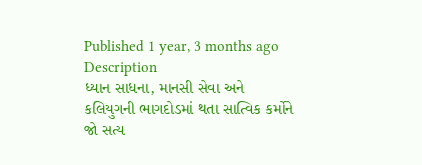Published 1 year, 3 months ago
Description
ધ્યાન સાધના, માનસી સેવા અને કલિયુગની ભાગદોડમાં થતા સાત્વિક કર્મોને જો સત્ય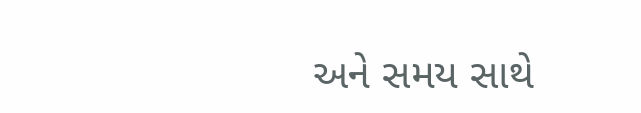અને સમય સાથે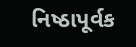નિષ્ઠાપૂર્વક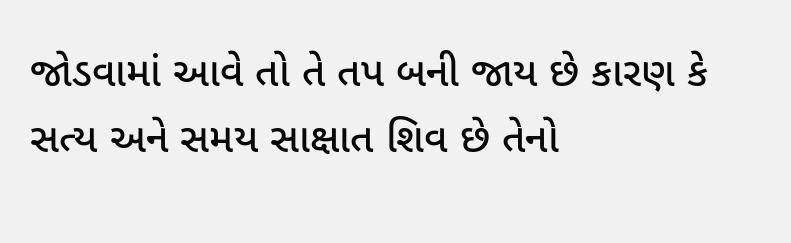જોડવામાં આવે તો તે તપ બની જાય છે કારણ કે સત્ય અને સમય સાક્ષાત શિવ છે તેનો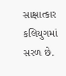સાક્ષાત્કાર કલિયુગમાં સરળ છે.